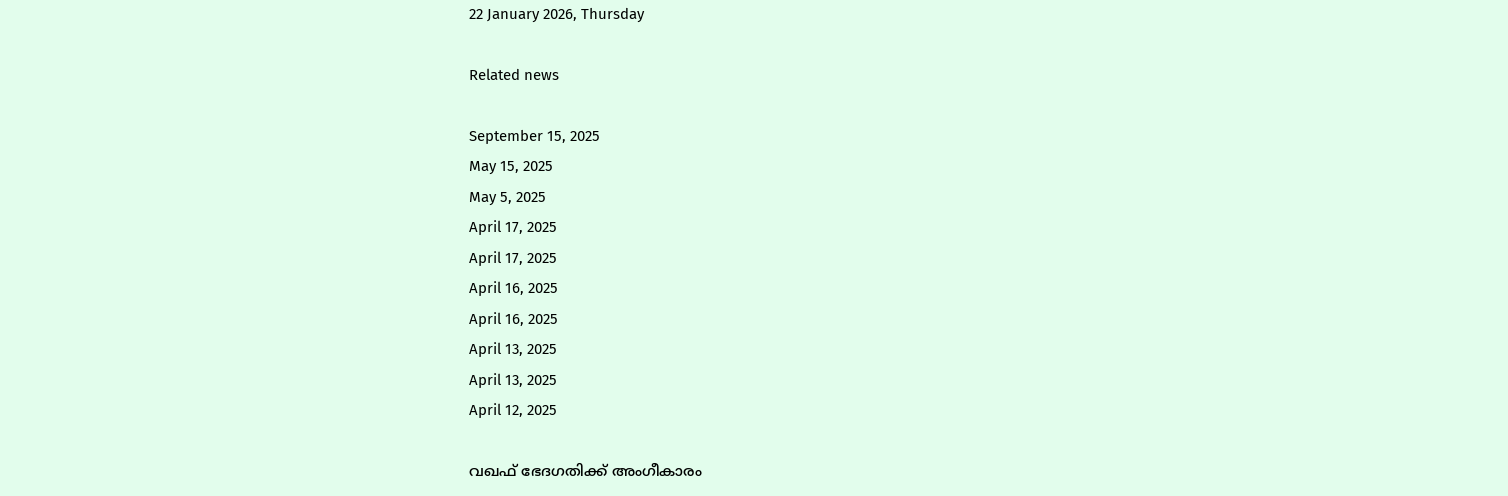22 January 2026, Thursday

Related news

September 15, 2025
May 15, 2025
May 5, 2025
April 17, 2025
April 17, 2025
April 16, 2025
April 16, 2025
April 13, 2025
April 13, 2025
April 12, 2025

വഖഫ് ഭേദഗതിക്ക് അംഗീകാരം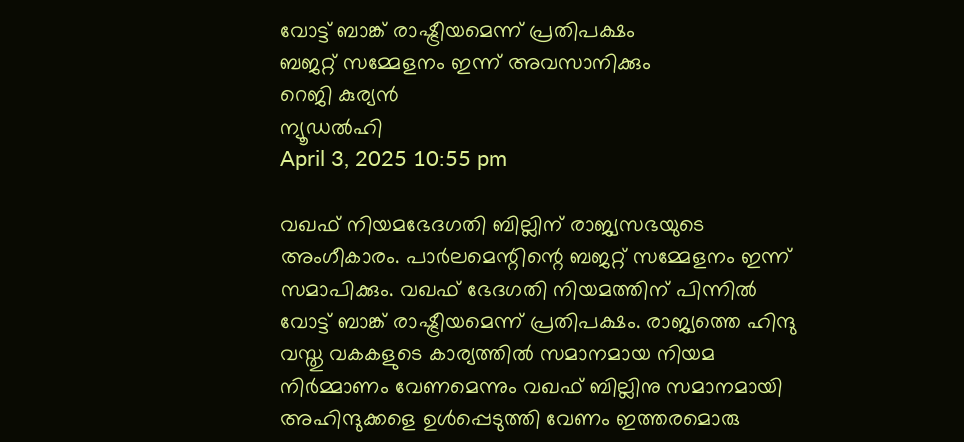വോട്ട് ബാങ്ക് രാഷ്ട്രീയമെന്ന് പ്രതിപക്ഷം
ബജറ്റ് സമ്മേളനം ഇന്ന് അവസാനിക്കും
റെജി കുര്യന്‍
ന്യൂഡല്‍ഹി
April 3, 2025 10:55 pm

വഖഫ് നിയമഭേദഗതി ബില്ലിന് രാജ്യസഭയുടെ അംഗീകാരം. പാര്‍ലമെന്റിന്റെ ബജറ്റ് സമ്മേളനം ഇന്ന് സമാപിക്കും. വഖഫ് ഭേദഗതി നിയമത്തിന് പിന്നില്‍ വോട്ട് ബാങ്ക് രാഷ്ട്രീയമെന്ന് പ്രതിപക്ഷം. രാജ്യത്തെ ഹിന്ദു വസ്തു വകകളുടെ കാര്യത്തില്‍ സമാനമായ നിയമ നിര്‍മ്മാണം വേണമെന്നും വഖഫ് ബില്ലിനു സമാനമായി അഹിന്ദുക്കളെ ഉള്‍പ്പെടുത്തി വേണം ഇത്തരമൊരു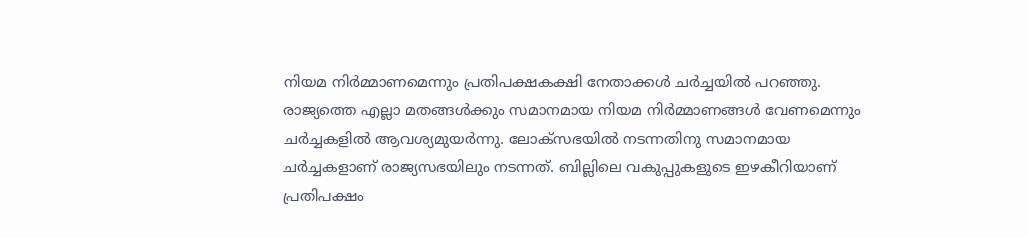നിയമ നിര്‍മ്മാണമെന്നും പ്രതിപക്ഷകക്ഷി നേതാക്കള്‍ ചര്‍ച്ചയില്‍ പറഞ്ഞു. രാജ്യത്തെ എല്ലാ മതങ്ങള്‍ക്കും സമാനമായ നിയമ നിര്‍മ്മാണങ്ങള്‍ വേണമെന്നും ചര്‍ച്ചകളില്‍ ആവശ്യമുയര്‍ന്നു. ലോക്‌സഭയില്‍ നടന്നതിനു സമാനമായ ചര്‍ച്ചകളാണ് രാജ്യസഭയിലും നടന്നത്. ബില്ലിലെ വകുപ്പുകളുടെ ഇഴകീറിയാണ് പ്രതിപക്ഷം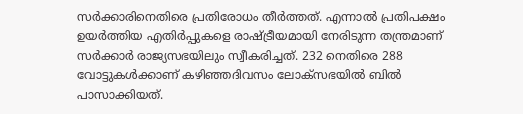സര്‍ക്കാരിനെതിരെ പ്രതിരോധം തീര്‍ത്തത്. എന്നാല്‍ പ്രതിപക്ഷം ഉയര്‍ത്തിയ എതിര്‍പ്പുകളെ രാഷ്ട്രീയമായി നേരിടുന്ന തന്ത്രമാണ് സര്‍ക്കാര്‍ രാജ്യസഭയിലും സ്വീകരിച്ചത്. 232 നെതിരെ 288 വോട്ടുകള്‍ക്കാണ് കഴിഞ്ഞദിവസം ലോക്സഭയില്‍ ബില്‍ പാസാക്കിയത്.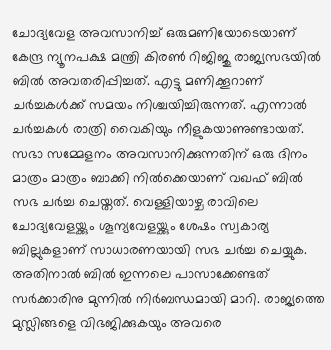ചോദ്യവേള അവസാനിച്ച് ഒരുമണിയോടെയാണ് കേന്ദ്ര ന്യൂനപക്ഷ മന്ത്രി കിരണ്‍ റിജിജു രാജ്യസഭയില്‍ ബില്‍ അവതരിപ്പിച്ചത്. എട്ടു മണിക്കൂറാണ് ചര്‍ച്ചകള്‍ക്ക് സമയം നിശ്ചയിച്ചിരുന്നത്. എന്നാല്‍ ചര്‍ച്ചകള്‍ രാത്രി വൈകിയും നീളുകയാണുണ്ടായത്. സഭാ സമ്മേളനം അവസാനിക്കുന്നതിന് ഒരു ദിനം മാത്രം മാത്രം ബാക്കി നില്‍ക്കെയാണ് വഖഫ് ബില്‍ സഭ ചര്‍ച്ച ചെയ്തത്. വെള്ളിയാഴ്ച രാവിലെ ചോദ്യവേളയ്ക്കും ശൂന്യവേളയ്ക്കും ശേഷം സ്വകാര്യ ബില്ലുകളാണ് സാധാരണയായി സഭ ചര്‍ച്ച ചെയ്യുക. അതിനാല്‍ ബില്‍ ഇന്നലെ പാസാക്കേണ്ടത് സര്‍ക്കാരിനു മുന്നില്‍ നിര്‍ബന്ധമായി മാറി. രാജ്യത്തെ മുസ്ലിങ്ങളെ വിഭജിക്കുകയും അവരെ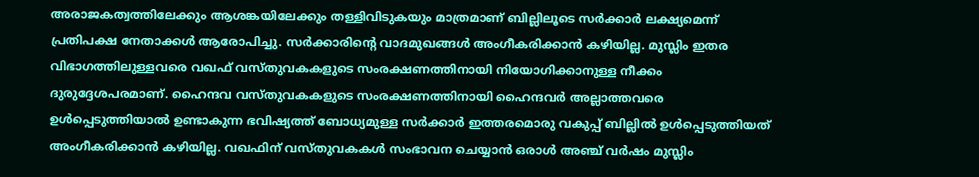അരാജകത്വത്തിലേക്കും ആശങ്കയിലേക്കും തള്ളിവിടുകയും മാത്രമാണ് ബില്ലിലൂടെ സര്‍ക്കാര്‍ ലക്ഷ്യമെന്ന് പ്രതിപക്ഷ നേതാക്കള്‍ ആരോപിച്ചു. സര്‍ക്കാരിന്റെ വാദമുഖങ്ങള്‍ അംഗീകരിക്കാന്‍ കഴിയില്ല. മുസ്ലിം ഇതര വിഭാഗത്തിലുള്ളവരെ വഖഫ് വസ്തുവകകളുടെ സംരക്ഷണത്തിനായി നിയോഗിക്കാനുള്ള നീക്കം ദുരുദ്ദേശപരമാണ്. ഹൈന്ദവ വസ്തുവകകളുടെ സംരക്ഷണത്തിനായി ഹൈന്ദവര്‍ അല്ലാത്തവരെ ഉള്‍പ്പെടുത്തിയാല്‍ ഉണ്ടാകുന്ന ഭവിഷ്യത്ത് ബോധ്യമുള്ള സര്‍ക്കാര്‍ ഇത്തരമൊരു വകുപ്പ് ബില്ലില്‍ ഉള്‍പ്പെടുത്തിയത് അംഗീകരിക്കാന്‍ കഴിയില്ല. വഖഫിന് വസ്തുവകകള്‍ സംഭാവന ചെയ്യാന്‍ ഒരാള്‍ അഞ്ച് വര്‍ഷം മുസ്ലിം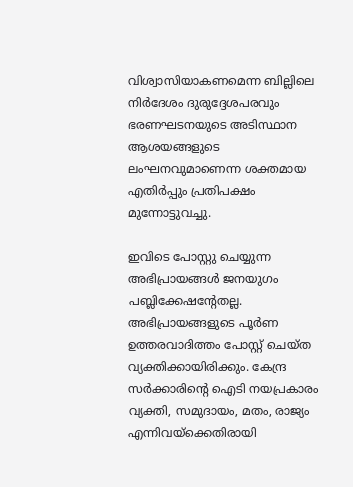വിശ്വാസിയാകണമെന്ന ബില്ലിലെ നിര്‍ദേശം ദുരുദ്ദേശപരവും ഭരണഘടനയുടെ അടിസ്ഥാന ആശയങ്ങളുടെ ലംഘനവുമാണെന്ന ശക്തമായ എതിര്‍പ്പും പ്രതിപക്ഷം മുന്നോട്ടുവച്ചു.

ഇവിടെ പോസ്റ്റു ചെയ്യുന്ന അഭിപ്രായങ്ങള്‍ ജനയുഗം പബ്ലിക്കേഷന്റേതല്ല. അഭിപ്രായങ്ങളുടെ പൂര്‍ണ ഉത്തരവാദിത്തം പോസ്റ്റ് ചെയ്ത വ്യക്തിക്കായിരിക്കും. കേന്ദ്ര സര്‍ക്കാരിന്റെ ഐടി നയപ്രകാരം വ്യക്തി, സമുദായം, മതം, രാജ്യം എന്നിവയ്‌ക്കെതിരായി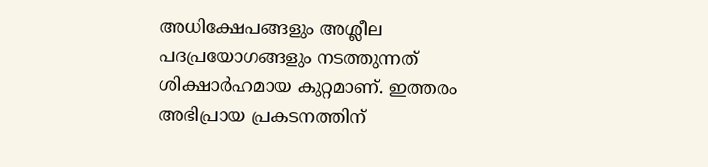അധിക്ഷേപങ്ങളും അശ്ലീല പദപ്രയോഗങ്ങളും നടത്തുന്നത് ശിക്ഷാര്‍ഹമായ കുറ്റമാണ്. ഇത്തരം അഭിപ്രായ പ്രകടനത്തിന്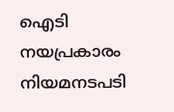ഐടി നയപ്രകാരം നിയമനടപടി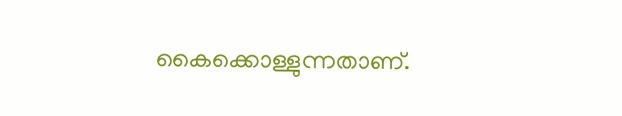കൈക്കൊള്ളുന്നതാണ്.